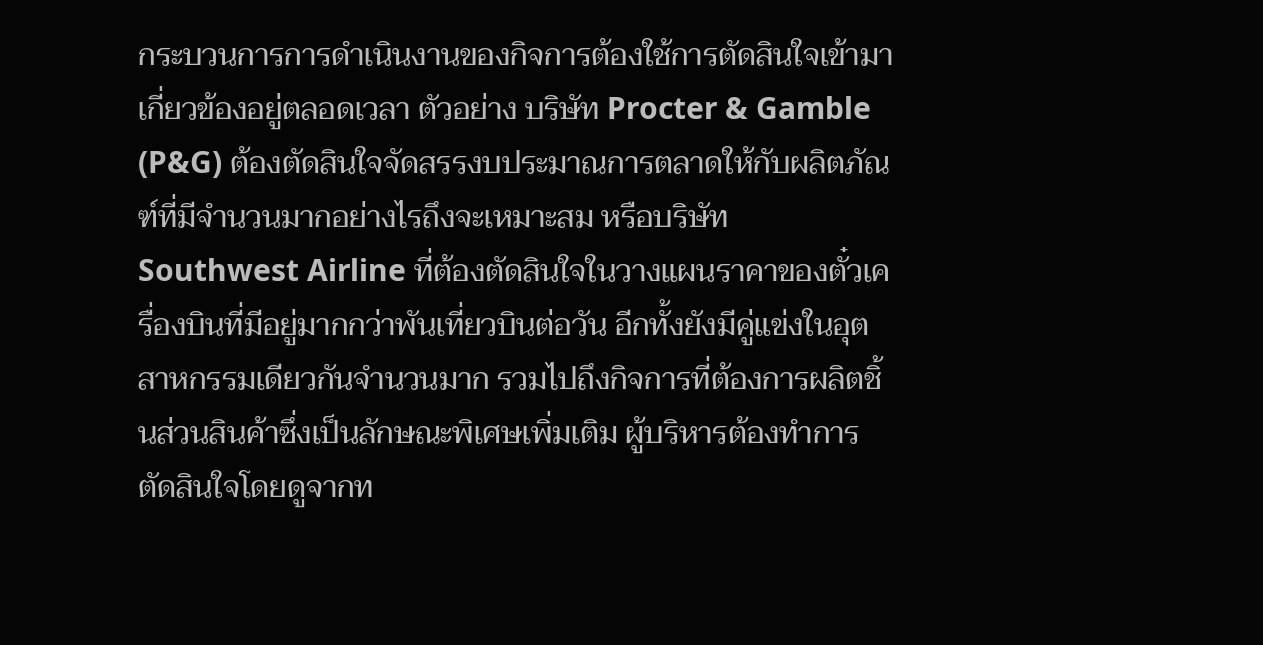กระบวนการการดำเนินงานของกิจการต้องใช้การตัดสินใจเข้ามาเกี่ยวข้องอยู่ตลอดเวลา ตัวอย่าง บริษัท Procter & Gamble (P&G) ต้องตัดสินใจจัดสรรงบประมาณการตลาดให้กับผลิตภัณฑ์ที่มีจำนวนมากอย่างไรถึงจะเหมาะสม หรือบริษัท Southwest Airline ที่ต้องตัดสินใจในวางแผนราคาของตั๋วเครื่องบินที่มีอยู่มากกว่าพันเที่ยวบินต่อวัน อีกทั้งยังมีคู่แข่งในอุตสาหกรรมเดียวกันจำนวนมาก รวมไปถึงกิจการที่ต้องการผลิตชิ้นส่วนสินค้าซึ่งเป็นลักษณะพิเศษเพิ่มเติม ผู้บริหารต้องทำการตัดสินใจโดยดูจากท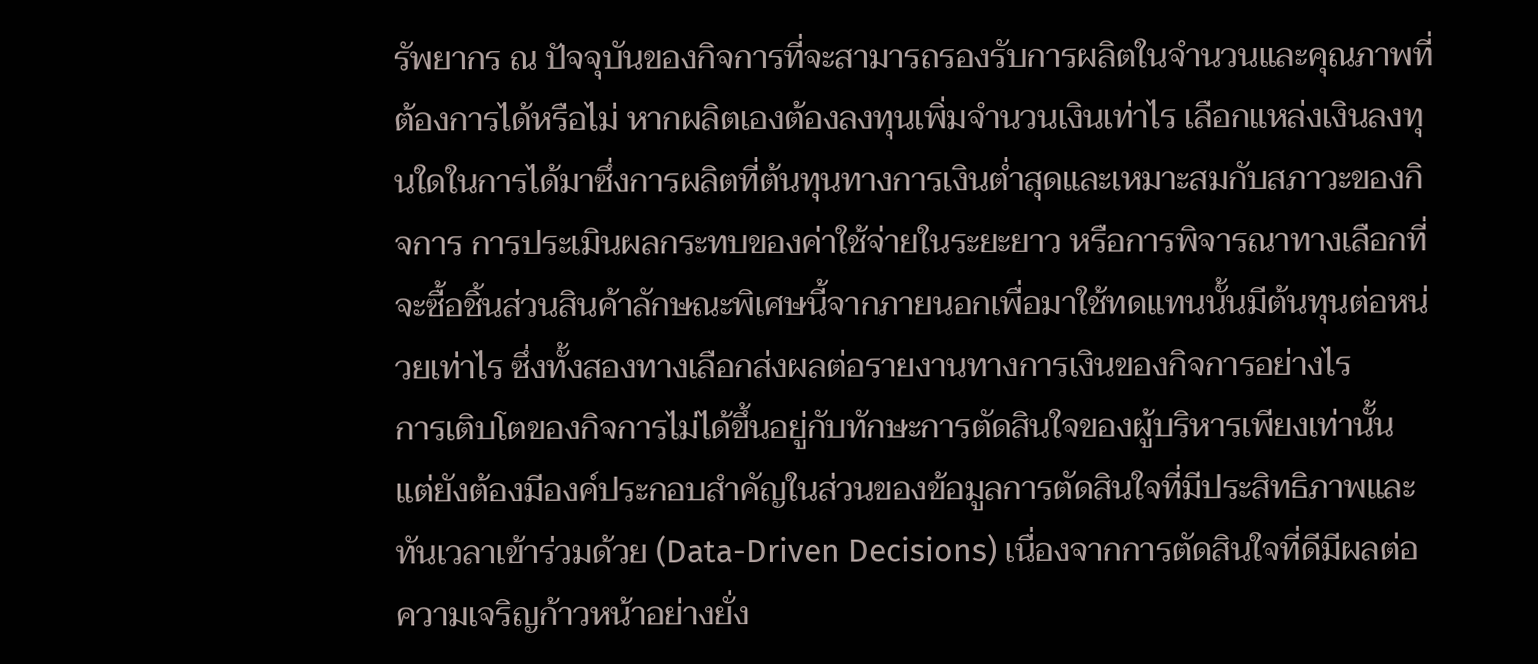รัพยากร ณ ปัจจุบันของกิจการที่จะสามารถรองรับการผลิตในจำนวนและคุณภาพที่ต้องการได้หรือไม่ หากผลิตเองต้องลงทุนเพิ่มจำนวนเงินเท่าไร เลือกแหล่งเงินลงทุนใดในการได้มาซึ่งการผลิตที่ต้นทุนทางการเงินต่ำสุดและเหมาะสมกับสภาวะของกิจการ การประเมินผลกระทบของค่าใช้จ่ายในระยะยาว หรือการพิจารณาทางเลือกที่จะซื้อชิ้นส่วนสินค้าลักษณะพิเศษนี้จากภายนอกเพื่อมาใช้ทดแทนนั้นมีต้นทุนต่อหน่วยเท่าไร ซึ่งทั้งสองทางเลือกส่งผลต่อรายงานทางการเงินของกิจการอย่างไร
การเติบโตของกิจการไม่ได้ขึ้นอยู่กับทักษะการตัดสินใจของผู้บริหารเพียงเท่านั้น แต่ยังต้องมีองค์ประกอบสำคัญในส่วนของข้อมูลการตัดสินใจที่มีประสิทธิภาพและทันเวลาเข้าร่วมด้วย (Data-Driven Decisions) เนื่องจากการตัดสินใจที่ดีมีผลต่อความเจริญก้าวหน้าอย่างยั่ง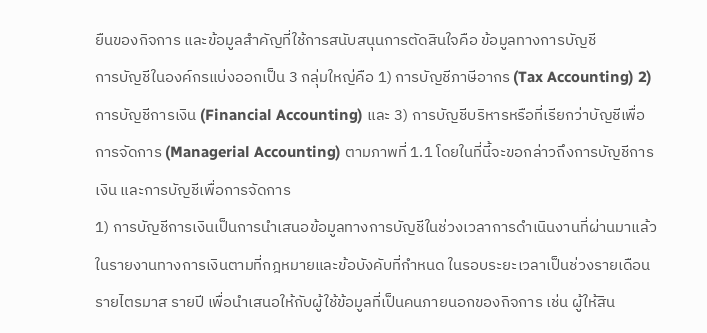ยืนของกิจการ และข้อมูลสำคัญที่ใช้การสนับสนุนการตัดสินใจคือ ข้อมูลทางการบัญชี
การบัญชีในองค์กรแบ่งออกเป็น 3 กลุ่มใหญ่คือ 1) การบัญชีภาษีอากร (Tax Accounting) 2) การบัญชีการเงิน (Financial Accounting) และ 3) การบัญชีบริหารหรือที่เรียกว่าบัญชีเพื่อการจัดการ (Managerial Accounting) ตามภาพที่ 1.1 โดยในที่นี้จะขอกล่าวถึงการบัญชีการเงิน และการบัญชีเพื่อการจัดการ
1) การบัญชีการเงินเป็นการนำเสนอข้อมูลทางการบัญชีในช่วงเวลาการดำเนินงานที่ผ่านมาแล้ว ในรายงานทางการเงินตามที่กฎหมายและข้อบังคับที่กำหนด ในรอบระยะเวลาเป็นช่วงรายเดือน รายไตรมาส รายปี เพื่อนำเสนอให้กับผู้ใช้ข้อมูลที่เป็นคนภายนอกของกิจการ เช่น ผู้ให้สิน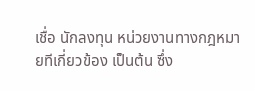เชื่อ นักลงทุน หน่วยงานทางกฎหมายทีเกี่ยวข้อง เป็นต้น ซึ่ง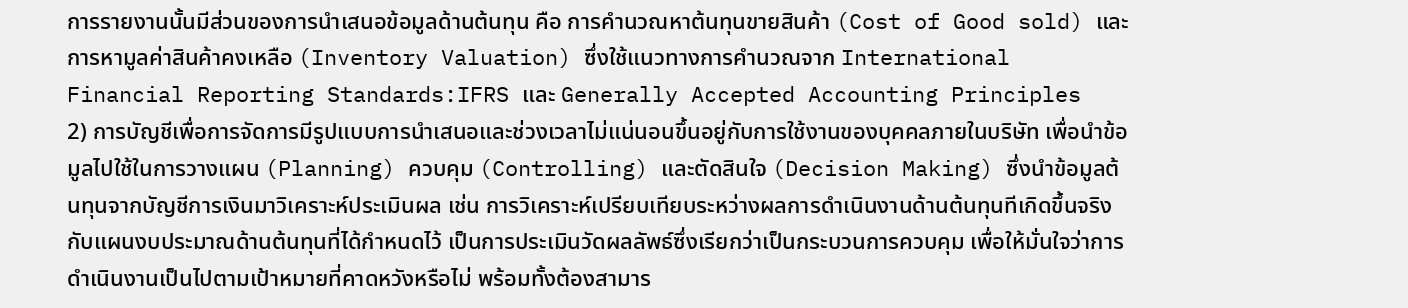การรายงานนั้นมีส่วนของการนำเสนอข้อมูลด้านต้นทุน คือ การคำนวณหาต้นทุนขายสินค้า (Cost of Good sold) และการหามูลค่าสินค้าคงเหลือ (Inventory Valuation) ซึ่งใช้แนวทางการคำนวณจาก International Financial Reporting Standards:IFRS และ Generally Accepted Accounting Principles
2) การบัญชีเพื่อการจัดการมีรูปแบบการนำเสนอและช่วงเวลาไม่แน่นอนขึ้นอยู่กับการใช้งานของบุคคลภายในบริษัท เพื่อนำข้อมูลไปใช้ในการวางแผน (Planning) ควบคุม (Controlling) และตัดสินใจ (Decision Making) ซึ่งนำข้อมูลต้นทุนจากบัญชีการเงินมาวิเคราะห์ประเมินผล เช่น การวิเคราะห์เปรียบเทียบระหว่างผลการดำเนินงานด้านต้นทุนทีเกิดขึ้นจริงกับแผนงบประมาณด้านต้นทุนที่ได้กำหนดไว้ เป็นการประเมินวัดผลลัพธ์ซึ่งเรียกว่าเป็นกระบวนการควบคุม เพื่อให้มั่นใจว่าการดำเนินงานเป็นไปตามเป้าหมายที่คาดหวังหรือไม่ พร้อมทั้งต้องสามาร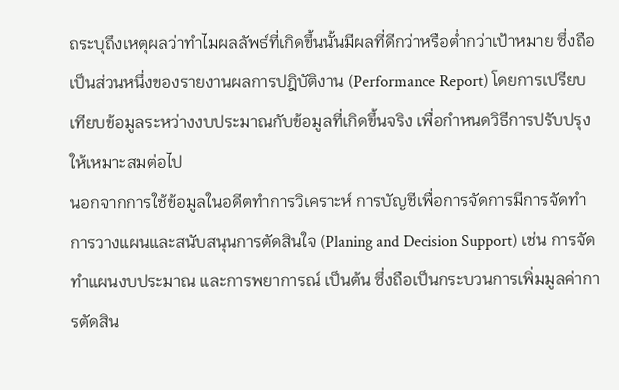ถระบุถึงเหตุผลว่าทำไมผลลัพธ์ที่เกิดขึ้นนั้นมีผลที่ดีกว่าหรือต่ำกว่าเป้าหมาย ซึ่งถือเป็นส่วนหนึ่งของรายงานผลการปฎิบัติงาน (Performance Report) โดยการเปรียบเทียบข้อมูลระหว่างงบประมาณกับข้อมูลที่เกิดขึ้นจริง เพื่อกำหนดวิธีการปรับปรุงให้เหมาะสมต่อไป
นอกจากการใช้ข้อมูลในอดีตทำการวิเคราะห์ การบัญชีเพื่อการจัดการมีการจัดทำการวางแผนและสนับสนุนการตัดสินใจ (Planing and Decision Support) เช่น การจัดทำแผนงบประมาณ และการพยาการณ์ เป็นต้น ซึ่งถือเป็นกระบวนการเพิ่มมูลค่าการตัดสิน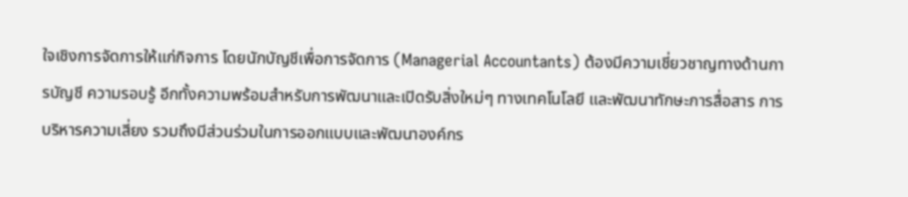ใจเชิงการจัดการให้แก่กิจการ โดยนักบัญชีเพื่อการจัดการ (Managerial Accountants) ต้องมีความเชี่ยวชาญทางด้านการบัญชี ความรอบรู้ อีกทั้งความพร้อมสำหรับการพัฒนาและเปิดรับสิ่งใหม่ๆ ทางเทคโนโลยี และพัฒนาทักษะการสื่อสาร การบริหารความเสี่ยง รวมถึงมีส่วนร่วมในการออกแบบและพัฒนาองค์กร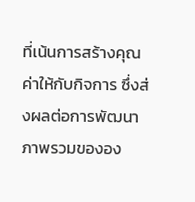ที่เน้นการสร้างคุณค่าให้กับกิจการ ซึ่งส่งผลต่อการพัฒนาภาพรวมขององ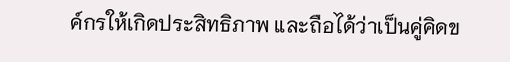ค์กรให้เกิดประสิทธิภาพ และถือได้ว่าเป็นคู่คิดข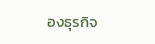องธุรกิจ